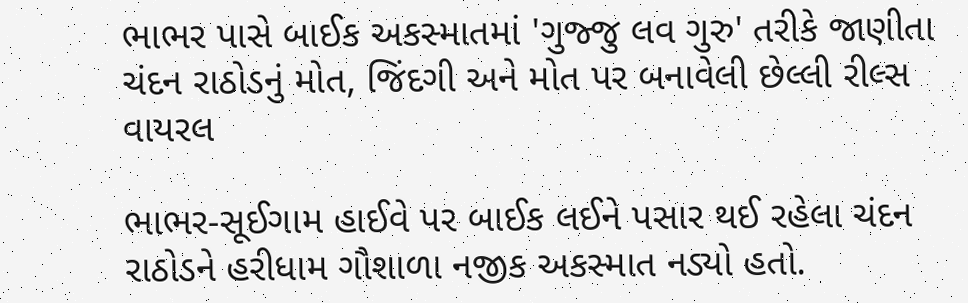ભાભર પાસે બાઈક અકસ્માતમાં 'ગુજ્જુ લવ ગુરુ' તરીકે જાણીતા ચંદન રાઠોડનું મોત, જિંદગી અને મોત પર બનાવેલી છેલ્લી રીલ્સ વાયરલ

ભાભર-સૂઈગામ હાઈવે પર બાઈક લઈને પસાર થઈ રહેલા ચંદન રાઠોડને હરીધામ ગૌશાળા નજીક અકસ્માત નડ્યો હતો.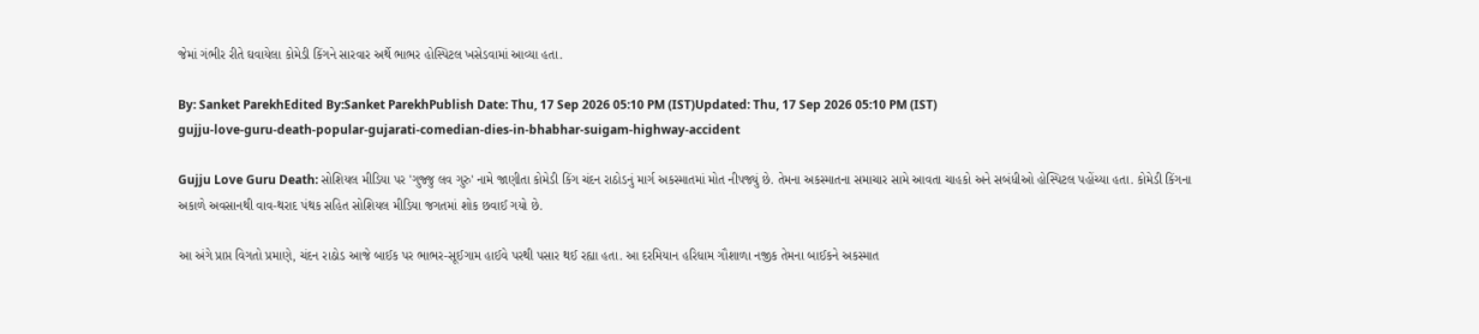જેમાં ગંભીર રીતે ઘવાયેલા કોમેડી કિંગને સારવાર અર્થે ભાભર હોસ્પિટલ ખસેડવામાં આવ્યા હતા.

By: Sanket ParekhEdited By:Sanket ParekhPublish Date: Thu, 17 Sep 2026 05:10 PM (IST)Updated: Thu, 17 Sep 2026 05:10 PM (IST)
gujju-love-guru-death-popular-gujarati-comedian-dies-in-bhabhar-suigam-highway-accident

Gujju Love Guru Death: સોશિયલ મીડિયા પર 'ગુજ્જુ લવ ગુરુ' નામે જાણીતા કોમેડી કિંગ ચંદન રાઠોડનું માર્ગ અકસ્માતમાં મોત નીપજ્યું છે. તેમના અકસ્માતના સમાચાર સામે આવતા ચાહકો અને સબંધીઓ હોસ્પિટલ પહોંચ્યા હતા. કોમેડી કિંગના અકાળે અવસાનથી વાવ-થરાદ પંથક સહિત સોશિયલ મીડિયા જગતમાં શોક છવાઈ ગયો છે.

આ અંગે પ્રાપ્ત વિગતો પ્રમાણે, ચંદન રાઠોડ આજે બાઈક પર ભાભર-સૂઈગામ હાઈવે પરથી પસાર થઈ રહ્યા હતા. આ દરમિયાન હરિધામ ગૌશાળા નજીક તેમના બાઈકને અકસ્માત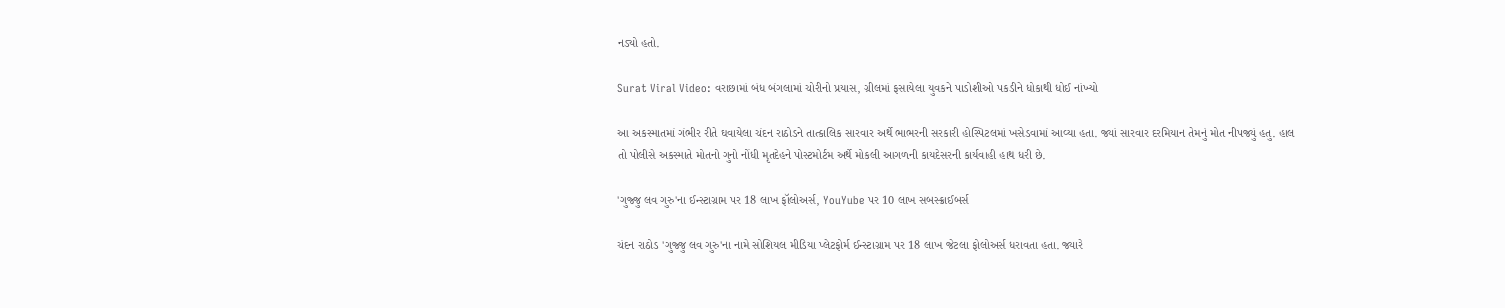નડ્યો હતો.

Surat Viral Video: વરાછામાં બંધ બંગલામાં ચોરીનો પ્રયાસ, ગ્રીલમાં ફસાયેલા યુવકને પાડોશીઓ પકડીને ધોકાથી ધોઈ નાંખ્યો

આ અકસ્માતમાં ગંભીર રીતે ઘવાયેલા ચંદન રાઠોડને તાત્કાલિક સારવાર અર્થે ભાભરની સરકારી હોસ્પિટલમાં ખસેડવામાં આવ્યા હતા. જ્યાં સારવાર દરમિયાન તેમનું મોત નીપજ્યું હતુ. હાલ તો પોલીસે અકસ્માતે મોતનો ગુનો નોંધી મૃતદેહને પોસ્ટમોર્ટમ અર્થે મોકલી આગળની કાયદેસરની કાર્યવાહી હાથ ધરી છે.

'ગુજ્જુ લવ ગુરુ'ના ઈન્સ્ટાગ્રામ પર 18 લાખ ફૉલોઅર્સ, YouYube પર 10 લાખ સબસ્ક્રાઈબર્સ

ચંદન રાઠોડ 'ગુજ્જુ લવ ગુરુ'ના નામે સોશિયલ મીડિયા પ્લેટફોર્મ ઈન્સ્ટાગ્રામ પર 18 લાખ જેટલા ફોલોઅર્સ ધરાવતા હતા. જ્યારે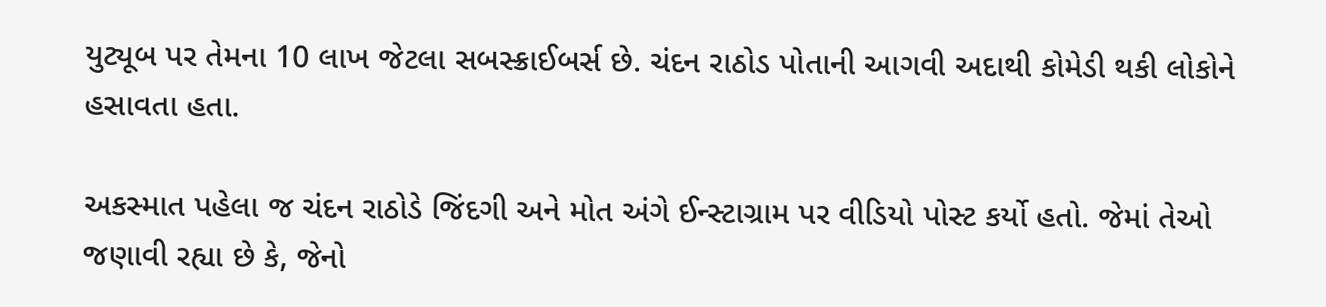યુટ્યૂબ પર તેમના 10 લાખ જેટલા સબસ્ક્રાઈબર્સ છે. ચંદન રાઠોડ પોતાની આગવી અદાથી કોમેડી થકી લોકોને હસાવતા હતા.

અકસ્માત પહેલા જ ચંદન રાઠોડે જિંદગી અને મોત અંગે ઈન્સ્ટાગ્રામ પર વીડિયો પોસ્ટ કર્યો હતો. જેમાં તેઓ જણાવી રહ્યા છે કે, જેનો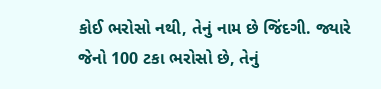કોઈ ભરોસો નથી, તેનું નામ છે જિંદગી. જ્યારે જેનો 100 ટકા ભરોસો છે, તેનું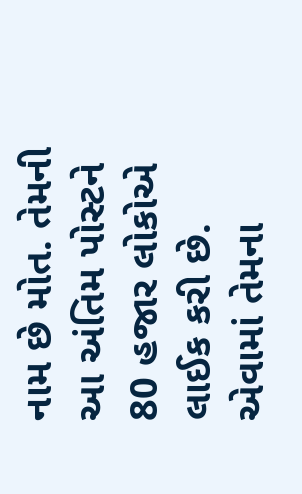નામ છે મોત. તેમની આ અંતિમ પોસ્ટને 80 હજાર લોકોએ લાઈક કરી છે. એવામાં તેમના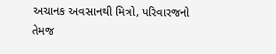અચાનક અવસાનથી મિત્રો, પરિવારજનો તેમજ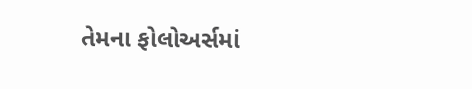તેમના ફોલોઅર્સમાં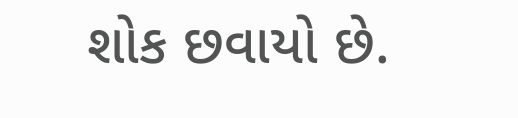શોક છવાયો છે.